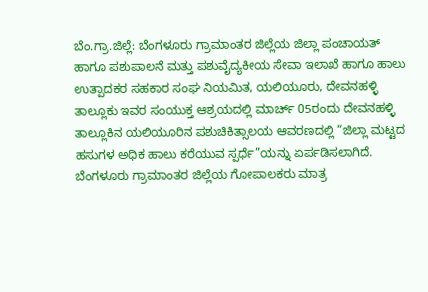ಬೆಂ.ಗ್ರಾ.ಜಿಲ್ಲೆ: ಬೆಂಗಳೂರು ಗ್ರಾಮಾಂತರ ಜಿಲ್ಲೆಯ ಜಿಲ್ಲಾ ಪಂಚಾಯತ್ ಹಾಗೂ ಪಶುಪಾಲನೆ ಮತ್ತು ಪಶುವೈದ್ಯಕೀಯ ಸೇವಾ ಇಲಾಖೆ ಹಾಗೂ ಹಾಲು ಉತ್ಪಾದಕರ ಸಹಕಾರ ಸಂಘ ನಿಯಮಿತ, ಯಲಿಯೂರು, ದೇವನಹಳ್ಳಿ ತಾಲ್ಲೂಕು ಇವರ ಸಂಯುಕ್ತ ಆಶ್ರಯದಲ್ಲಿ ಮಾರ್ಚ್ 05ರಂದು ದೇವನಹಳ್ಳಿ ತಾಲ್ಲೂಕಿನ ಯಲಿಯೂರಿನ ಪಶುಚಿಕಿತ್ಸಾಲಯ ಆವರಣದಲ್ಲಿ “ಜಿಲ್ಲಾ ಮಟ್ಟದ ಹಸುಗಳ ಅಧಿಕ ಹಾಲು ಕರೆಯುವ ಸ್ಪರ್ಧೆ”ಯನ್ನು ಏರ್ಪಡಿಸಲಾಗಿದೆ.
ಬೆಂಗಳೂರು ಗ್ರಾಮಾಂತರ ಜಿಲ್ಲೆಯ ಗೋಪಾಲಕರು ಮಾತ್ರ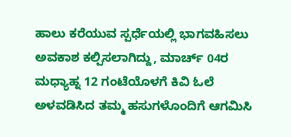ಹಾಲು ಕರೆಯುವ ಸ್ಪರ್ಧೆಯಲ್ಲಿ ಭಾಗವಹಿಸಲು ಅವಕಾಶ ಕಲ್ಪಿಸಲಾಗಿದ್ದು, ಮಾರ್ಚ್ 04ರ ಮಧ್ಯಾಹ್ನ 12 ಗಂಟೆಯೊಳಗೆ ಕಿವಿ ಓಲೆ ಅಳವಡಿಸಿದ ತಮ್ಮ ಹಸುಗಳೊಂದಿಗೆ ಆಗಮಿಸಿ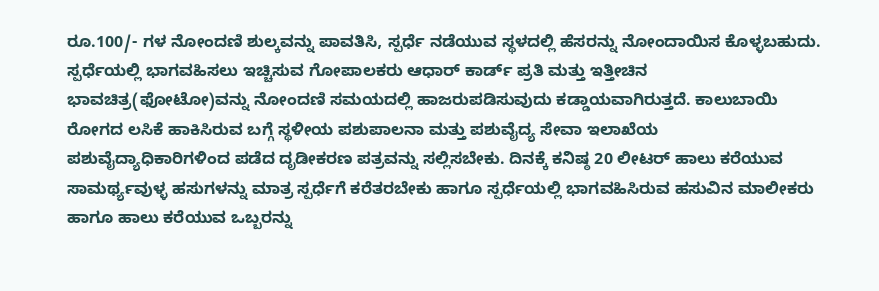ರೂ.100/- ಗಳ ನೋಂದಣಿ ಶುಲ್ಕವನ್ನು ಪಾವತಿಸಿ, ಸ್ಪರ್ಧೆ ನಡೆಯುವ ಸ್ಥಳದಲ್ಲಿ ಹೆಸರನ್ನು ನೋಂದಾಯಿಸ ಕೊಳ್ಳಬಹುದು.
ಸ್ಪರ್ಧೆಯಲ್ಲಿ ಭಾಗವಹಿಸಲು ಇಚ್ಚಿಸುವ ಗೋಪಾಲಕರು ಆಧಾರ್ ಕಾರ್ಡ್ ಪ್ರತಿ ಮತ್ತು ಇತ್ತೀಚಿನ ಭಾವಚಿತ್ರ(ಫೋಟೋ)ವನ್ನು ನೋಂದಣಿ ಸಮಯದಲ್ಲಿ ಹಾಜರುಪಡಿಸುವುದು ಕಡ್ಡಾಯವಾಗಿರುತ್ತದೆ. ಕಾಲುಬಾಯಿ ರೋಗದ ಲಸಿಕೆ ಹಾಕಿಸಿರುವ ಬಗ್ಗೆ ಸ್ಥಳೀಯ ಪಶುಪಾಲನಾ ಮತ್ತು ಪಶುವೈದ್ಯ ಸೇವಾ ಇಲಾಖೆಯ ಪಶುವೈದ್ಯಾಧಿಕಾರಿಗಳಿಂದ ಪಡೆದ ದೃಡೀಕರಣ ಪತ್ರವನ್ನು ಸಲ್ಲಿಸಬೇಕು. ದಿನಕ್ಕೆ ಕನಿಷ್ಠ 20 ಲೀಟರ್ ಹಾಲು ಕರೆಯುವ ಸಾಮರ್ಥ್ಯವುಳ್ಳ ಹಸುಗಳನ್ನು ಮಾತ್ರ ಸ್ಪರ್ಧೆಗೆ ಕರೆತರಬೇಕು ಹಾಗೂ ಸ್ಪರ್ಧೆಯಲ್ಲಿ ಭಾಗವಹಿಸಿರುವ ಹಸುವಿನ ಮಾಲೀಕರು ಹಾಗೂ ಹಾಲು ಕರೆಯುವ ಒಬ್ಬರನ್ನು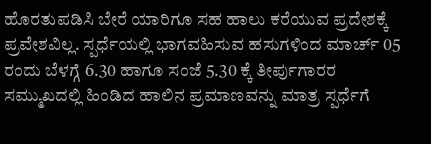ಹೊರತುಪಡಿಸಿ ಬೇರೆ ಯಾರಿಗೂ ಸಹ ಹಾಲು ಕರೆಯುವ ಪ್ರದೇಶಕ್ಕೆ ಪ್ರವೇಶವಿಲ್ಲ. ಸ್ಪರ್ಧೆಯಲ್ಲಿ ಭಾಗವಹಿಸುವ ಹಸುಗಳಿಂದ ಮಾರ್ಚ್ 05 ರಂದು ಬೆಳಗ್ಗೆ 6.30 ಹಾಗೂ ಸಂಜೆ 5.30 ಕ್ಕೆ ತೀರ್ಪುಗಾರರ ಸಮ್ಮುಖದಲ್ಲಿ ಹಿಂಡಿದ ಹಾಲಿನ ಪ್ರಮಾಣವನ್ನು ಮಾತ್ರ ಸ್ಪರ್ಧೆಗೆ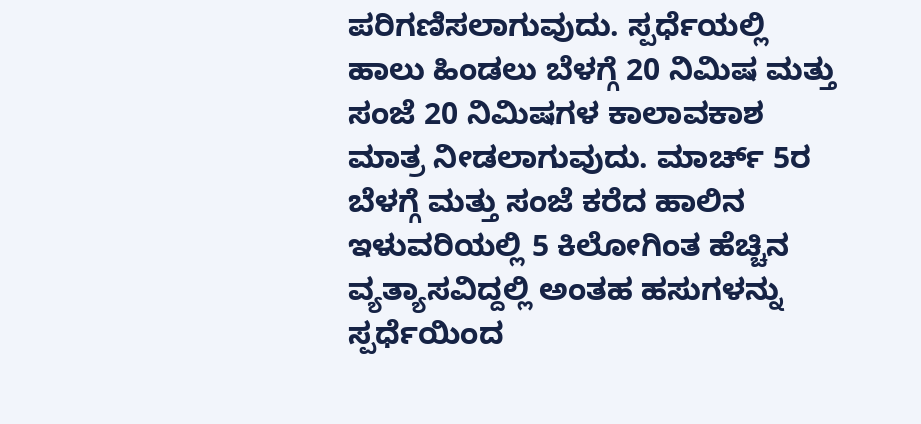ಪರಿಗಣಿಸಲಾಗುವುದು. ಸ್ಪರ್ಧೆಯಲ್ಲಿ ಹಾಲು ಹಿಂಡಲು ಬೆಳಗ್ಗೆ 20 ನಿಮಿಷ ಮತ್ತು ಸಂಜೆ 20 ನಿಮಿಷಗಳ ಕಾಲಾವಕಾಶ ಮಾತ್ರ ನೀಡಲಾಗುವುದು. ಮಾರ್ಚ್ 5ರ ಬೆಳಗ್ಗೆ ಮತ್ತು ಸಂಜೆ ಕರೆದ ಹಾಲಿನ ಇಳುವರಿಯಲ್ಲಿ 5 ಕಿಲೋಗಿಂತ ಹೆಚ್ಚಿನ ವ್ಯತ್ಯಾಸವಿದ್ದಲ್ಲಿ ಅಂತಹ ಹಸುಗಳನ್ನು ಸ್ಪರ್ಧೆಯಿಂದ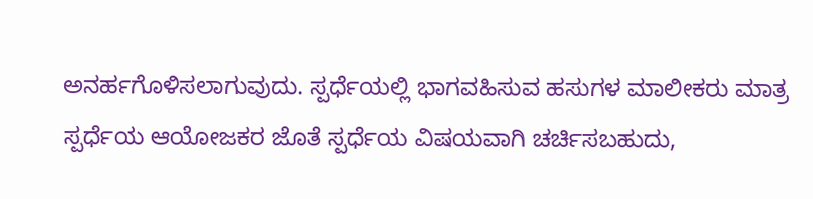ಅನರ್ಹಗೊಳಿಸಲಾಗುವುದು. ಸ್ಪರ್ಧೆಯಲ್ಲಿ ಭಾಗವಹಿಸುವ ಹಸುಗಳ ಮಾಲೀಕರು ಮಾತ್ರ ಸ್ಪರ್ಧೆಯ ಆಯೋಜಕರ ಜೊತೆ ಸ್ಪರ್ಧೆಯ ವಿಷಯವಾಗಿ ಚರ್ಚಿಸಬಹುದು,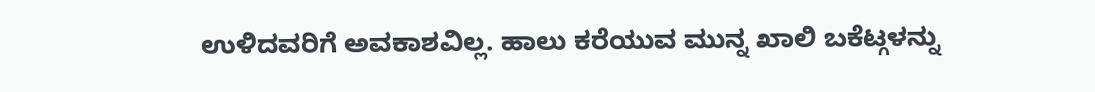ಉಳಿದವರಿಗೆ ಅವಕಾಶವಿಲ್ಲ. ಹಾಲು ಕರೆಯುವ ಮುನ್ನ ಖಾಲಿ ಬಕೆಟ್ಗಳನ್ನು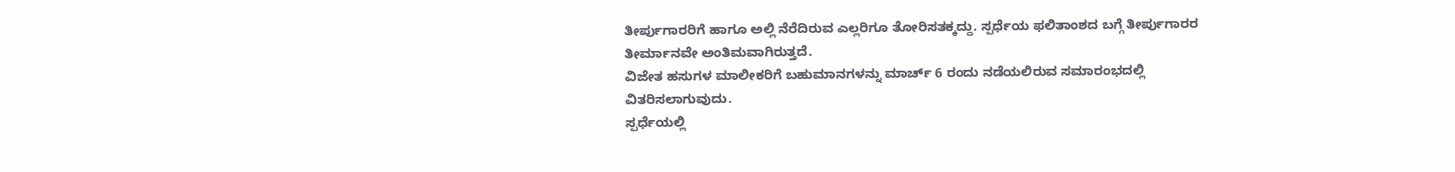ತೀರ್ಪುಗಾರರಿಗೆ ಹಾಗೂ ಅಲ್ಲಿ ನೆರೆದಿರುವ ಎಲ್ಲರಿಗೂ ತೋರಿಸತಕ್ಕದ್ದು. ಸ್ಪರ್ಧೆಯ ಫಲಿತಾಂಶದ ಬಗ್ಗೆ ತೀರ್ಪುಗಾರರ ತೀರ್ಮಾನವೇ ಅಂತಿಮವಾಗಿರುತ್ತದೆ.
ವಿಜೇತ ಹಸುಗಳ ಮಾಲೀಕರಿಗೆ ಬಹುಮಾನಗಳನ್ನು ಮಾರ್ಚ್ 6 ರಂದು ನಡೆಯಲಿರುವ ಸಮಾರಂಭದಲ್ಲಿ ವಿತರಿಸಲಾಗುವುದು.
ಸ್ಪರ್ಧೆಯಲ್ಲಿ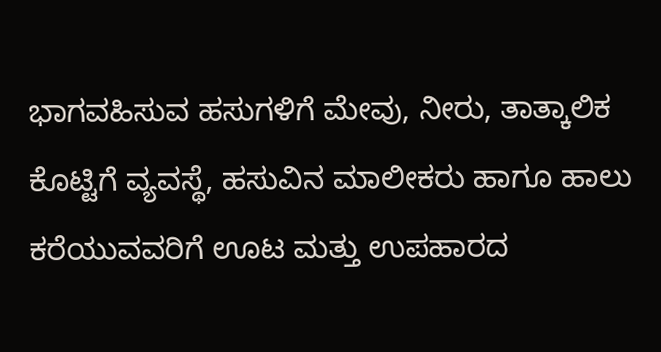ಭಾಗವಹಿಸುವ ಹಸುಗಳಿಗೆ ಮೇವು, ನೀರು, ತಾತ್ಕಾಲಿಕ ಕೊಟ್ಟಿಗೆ ವ್ಯವಸ್ಥೆ, ಹಸುವಿನ ಮಾಲೀಕರು ಹಾಗೂ ಹಾಲು ಕರೆಯುವವರಿಗೆ ಊಟ ಮತ್ತು ಉಪಹಾರದ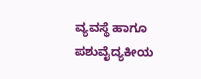ವ್ಯವಸ್ಥೆ ಹಾಗೂ ಪಶುವೈದ್ಯಕೀಯ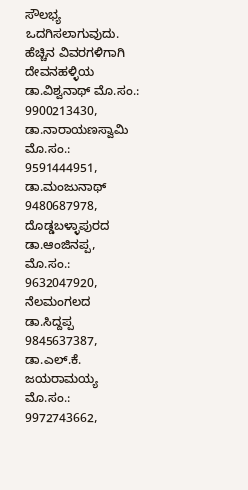ಸೌಲಭ್ಯ ಒದಗಿಸಲಾಗುವುದು.
ಹೆಚ್ಚಿನ ವಿವರಗಳಿಗಾಗಿ ದೇವನಹಳ್ಳಿಯ ಡಾ.ವಿಶ್ವನಾಥ್ ಮೊ.ಸಂ.: 9900213430, ಡಾ.ನಾರಾಯಣಸ್ವಾಮಿ ಮೊ.ಸಂ.: 9591444951, ಡಾ.ಮಂಜುನಾಥ್ 9480687978, ದೊಡ್ಡಬಳ್ಳಾಪುರದ ಡಾ.ಆಂಜಿನಪ್ಪ, ಮೊ.ಸಂ.: 9632047920, ನೆಲಮಂಗಲದ ಡಾ.ಸಿದ್ದಪ್ಪ 9845637387, ಡಾ.ಎಲ್.ಕೆ. ಜಯರಾಮಯ್ಯ ಮೊ.ಸಂ.: 9972743662,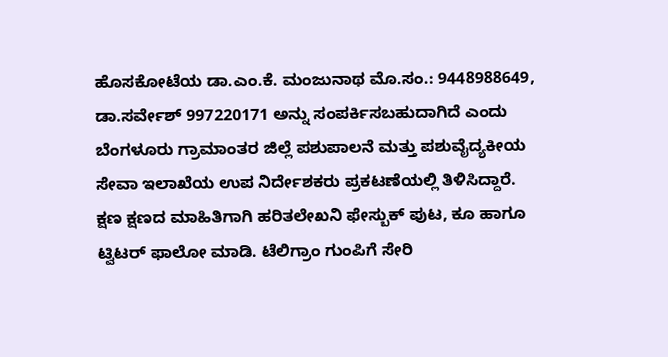ಹೊಸಕೋಟೆಯ ಡಾ.ಎಂ.ಕೆ. ಮಂಜುನಾಥ ಮೊ.ಸಂ.: 9448988649, ಡಾ.ಸರ್ವೇಶ್ 997220171 ಅನ್ನು ಸಂಪರ್ಕಿಸಬಹುದಾಗಿದೆ ಎಂದು ಬೆಂಗಳೂರು ಗ್ರಾಮಾಂತರ ಜಿಲ್ಲೆ ಪಶುಪಾಲನೆ ಮತ್ತು ಪಶುವೈದ್ಯಕೀಯ ಸೇವಾ ಇಲಾಖೆಯ ಉಪ ನಿರ್ದೇಶಕರು ಪ್ರಕಟಣೆಯಲ್ಲಿ ತಿಳಿಸಿದ್ದಾರೆ.
ಕ್ಷಣ ಕ್ಷಣದ ಮಾಹಿತಿಗಾಗಿ ಹರಿತಲೇಖನಿ ಫೇಸ್ಬುಕ್ ಪುಟ, ಕೂ ಹಾಗೂ ಟ್ವಿಟರ್ ಫಾಲೋ ಮಾಡಿ. ಟೆಲಿಗ್ರಾಂ ಗುಂಪಿಗೆ ಸೇರಿ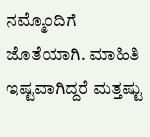ನಮ್ಮೊಂದಿಗೆ ಜೊತೆಯಾಗಿ. ಮಾಹಿತಿ ಇಷ್ಟವಾಗಿದ್ದರೆ ಮತ್ತಷ್ಟು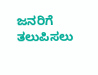ಜನರಿಗೆ ತಲುಪಿಸಲು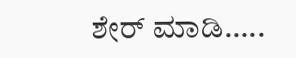ಶೇರ್ ಮಾಡಿ…..